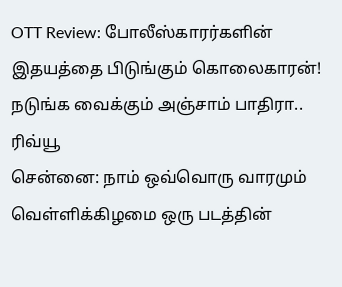OTT Review: போலீஸ்காரர்களின் இதயத்தை பிடுங்கும் கொலைகாரன்! நடுங்க வைக்கும் அஞ்சாம் பாதிரா.. ரிவ்யூ
சென்னை: நாம் ஒவ்வொரு வாரமும் வெள்ளிக்கிழமை ஒரு படத்தின்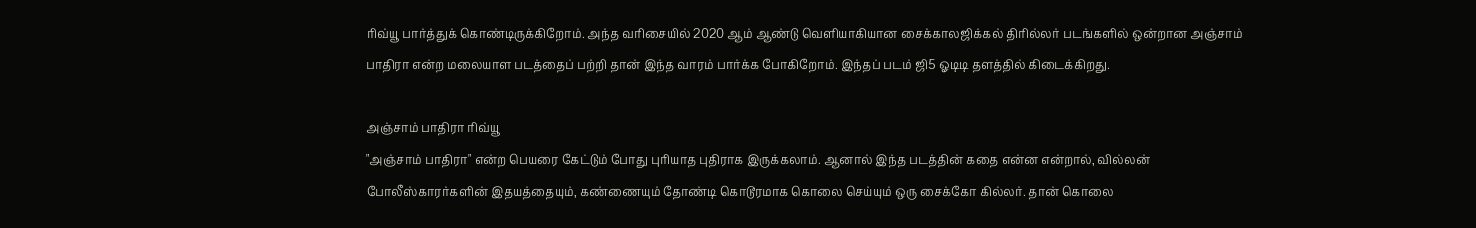ரிவ்யூ பார்த்துக் கொண்டிருக்கிறோம். அந்த வரிசையில் 2020 ஆம் ஆண்டு வெளியாகியான சைக்காலஜிக்கல் திரில்லர் படங்களில் ஒன்றான அஞ்சாம் பாதிரா என்ற மலையாள படத்தைப் பற்றி தான் இந்த வாரம் பார்க்க போகிறோம். இந்தப் படம் ஜி5 ஓடிடி தளத்தில் கிடைக்கிறது.

அஞ்சாம் பாதிரா ரிவ்யூ
"அஞ்சாம் பாதிரா" என்ற பெயரை கேட்டும் போது புரியாத புதிராக இருக்கலாம். ஆனால் இந்த படத்தின் கதை என்ன என்றால், வில்லன் போலீஸ்காரர்களின் இதயத்தையும், கண்ணையும் தோண்டி கொடூரமாக கொலை செய்யும் ஒரு சைக்கோ கில்லர். தான் கொலை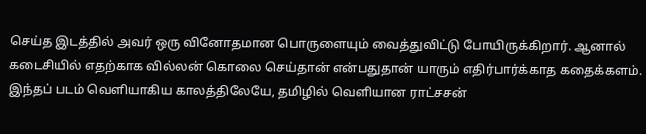செய்த இடத்தில் அவர் ஒரு வினோதமான பொருளையும் வைத்துவிட்டு போயிருக்கிறார். ஆனால் கடைசியில் எதற்காக வில்லன் கொலை செய்தான் என்பதுதான் யாரும் எதிர்பார்க்காத கதைக்களம்.
இந்தப் படம் வெளியாகிய காலத்திலேயே, தமிழில் வெளியான ராட்சசன்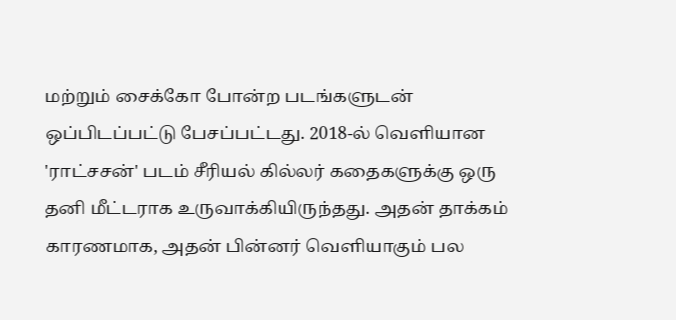மற்றும் சைக்கோ போன்ற படங்களுடன் ஒப்பிடப்பட்டு பேசப்பட்டது. 2018-ல் வெளியான 'ராட்சசன்' படம் சீரியல் கில்லர் கதைகளுக்கு ஒரு தனி மீட்டராக உருவாக்கியிருந்தது. அதன் தாக்கம் காரணமாக, அதன் பின்னர் வெளியாகும் பல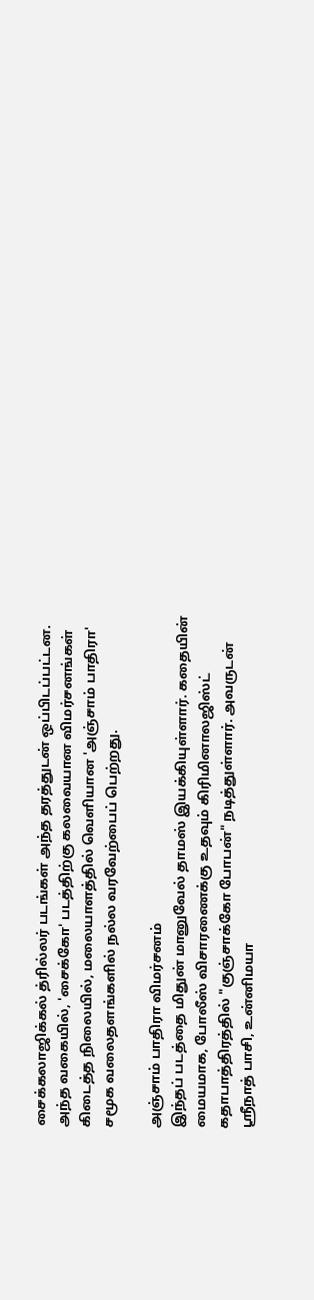சைக்கலாஜிக்கல் த்ரில்லர் படங்கள் அந்த தரத்துடன் ஒப்பிடப்பட்டன. அந்த வகையில், 'சைக்கோ' படத்திற்கு கலவையான விமர்சனங்கள் கிடைத்த நிலையில், மலையாளத்தில் வெளியான 'அஞ்சாம் பாதிரா' சமூக வலைதளங்களில் நல்ல வரவேற்பைப் பெற்றது.

அஞ்சாம் பாதிரா விமர்சனம்
இந்தப் படத்தை மிதுன் மானுவேல் தாமஸ் இயக்கியுள்ளார். கதையின் மையமாக, போலீஸ் விசாரணைக்கு உதவும் கிரிமினாலஜிஸ்ட் கதாபாத்திரத்தில் "குஞ்சாக்கோ போபன்" நடித்துள்ளார். அவருடன் ஸ்ரீநாத் பாசி, உன்னிமயா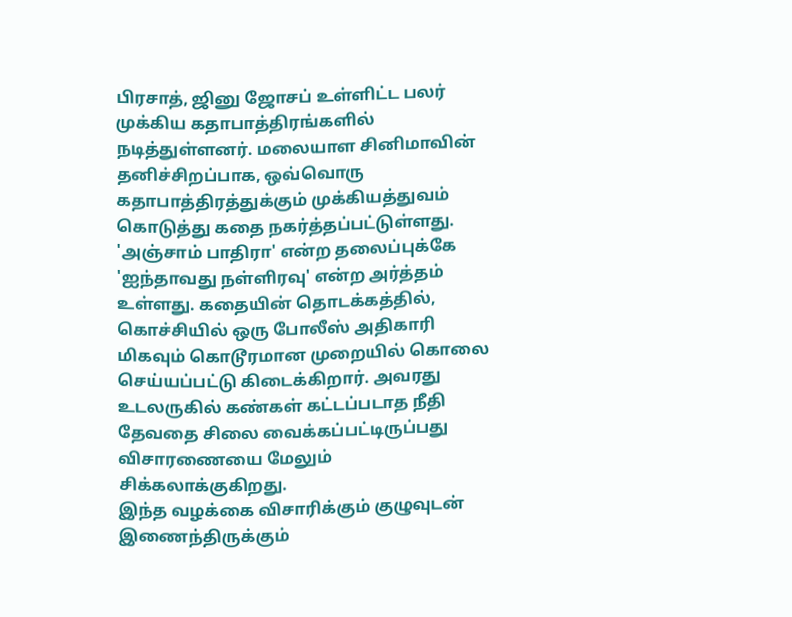பிரசாத், ஜினு ஜோசப் உள்ளிட்ட பலர் முக்கிய கதாபாத்திரங்களில் நடித்துள்ளனர். மலையாள சினிமாவின் தனிச்சிறப்பாக, ஒவ்வொரு கதாபாத்திரத்துக்கும் முக்கியத்துவம் கொடுத்து கதை நகர்த்தப்பட்டுள்ளது.
'அஞ்சாம் பாதிரா' என்ற தலைப்புக்கே 'ஐந்தாவது நள்ளிரவு' என்ற அர்த்தம் உள்ளது. கதையின் தொடக்கத்தில், கொச்சியில் ஒரு போலீஸ் அதிகாரி மிகவும் கொடூரமான முறையில் கொலை செய்யப்பட்டு கிடைக்கிறார். அவரது உடலருகில் கண்கள் கட்டப்படாத நீதி தேவதை சிலை வைக்கப்பட்டிருப்பது விசாரணையை மேலும் சிக்கலாக்குகிறது.
இந்த வழக்கை விசாரிக்கும் குழுவுடன் இணைந்திருக்கும்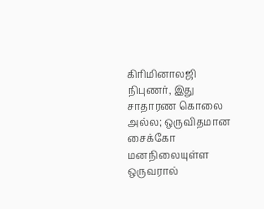கிரிமினாலஜி நிபுணர், இது சாதாரண கொலை அல்ல; ஒருவிதமான சைக்கோ மனநிலையுள்ள ஒருவரால்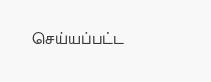செய்யப்பட்ட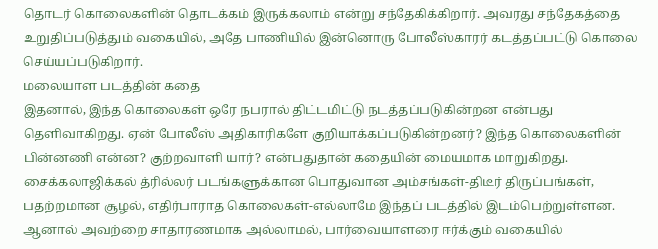தொடர் கொலைகளின் தொடக்கம் இருக்கலாம் என்று சந்தேகிக்கிறார். அவரது சந்தேகத்தை உறுதிப்படுத்தும் வகையில், அதே பாணியில் இன்னொரு போலீஸ்காரர் கடத்தப்பட்டு கொலை செய்யப்படுகிறார்.
மலையாள படத்தின் கதை
இதனால், இந்த கொலைகள் ஒரே நபரால் திட்டமிட்டு நடத்தப்படுகின்றன என்பது தெளிவாகிறது. ஏன் போலீஸ் அதிகாரிகளே குறியாக்கப்படுகின்றனர்? இந்த கொலைகளின் பின்னணி என்ன? குற்றவாளி யார்? என்பதுதான் கதையின் மையமாக மாறுகிறது.
சைக்கலாஜிக்கல் த்ரில்லர் படங்களுக்கான பொதுவான அம்சங்கள்-திடீர் திருப்பங்கள், பதற்றமான சூழல், எதிர்பாராத கொலைகள்-எல்லாமே இந்தப் படத்தில் இடம்பெற்றுள்ளன. ஆனால் அவற்றை சாதாரணமாக அல்லாமல், பார்வையாளரை ஈர்க்கும் வகையில்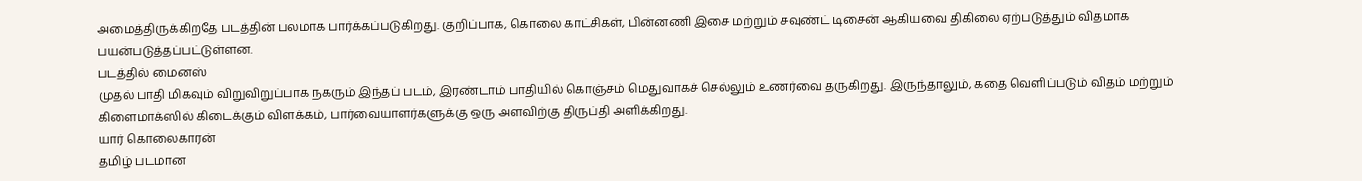அமைத்திருக்கிறதே படத்தின் பலமாக பார்க்கப்படுகிறது. குறிப்பாக, கொலை காட்சிகள், பின்னணி இசை மற்றும் சவுண்ட் டிசைன் ஆகியவை திகிலை ஏற்படுத்தும் விதமாக பயன்படுத்தப்பட்டுள்ளன.
படத்தில் மைனஸ்
முதல் பாதி மிகவும் விறுவிறுப்பாக நகரும் இந்தப் படம், இரண்டாம் பாதியில் கொஞ்சம் மெதுவாகச் செல்லும் உணர்வை தருகிறது. இருந்தாலும், கதை வெளிப்படும் விதம் மற்றும் கிளைமாக்ஸில் கிடைக்கும் விளக்கம், பார்வையாளர்களுக்கு ஒரு அளவிற்கு திருப்தி அளிக்கிறது.
யார் கொலைகாரன்
தமிழ் படமான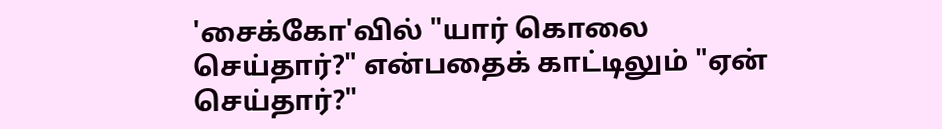'சைக்கோ'வில் "யார் கொலை செய்தார்?" என்பதைக் காட்டிலும் "ஏன் செய்தார்?"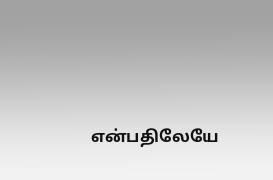என்பதிலேயே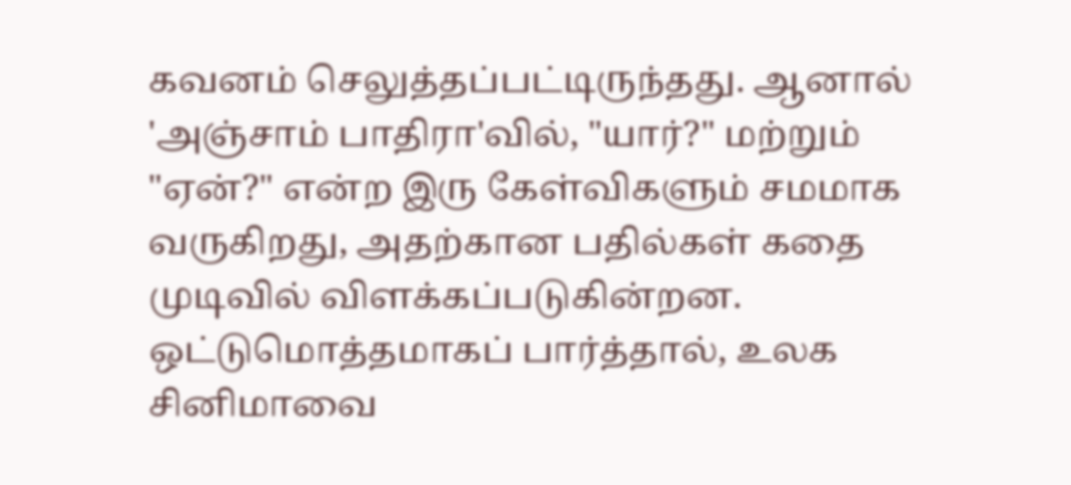கவனம் செலுத்தப்பட்டிருந்தது. ஆனால் 'அஞ்சாம் பாதிரா'வில், "யார்?" மற்றும் "ஏன்?" என்ற இரு கேள்விகளும் சமமாக வருகிறது, அதற்கான பதில்கள் கதை முடிவில் விளக்கப்படுகின்றன.
ஒட்டுமொத்தமாகப் பார்த்தால், உலக சினிமாவை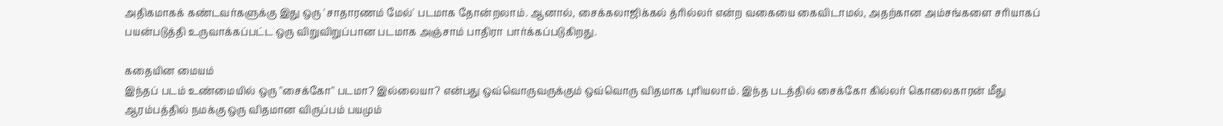அதிகமாகக் கண்டவர்களுக்கு இது ஒரு 'சாதாரணம் மேல்' படமாக தோன்றலாம். ஆனால், சைக்கலாஜிக்கல் த்ரில்லர் என்ற வகையை கைவிடாமல், அதற்கான அம்சங்களை சரியாகப் பயன்படுத்தி உருவாக்கப்பட்ட ஒரு விறுவிறுப்பான படமாக அஞ்சாம் பாதிரா பார்க்கப்படுகிறது.

கதையின மையம்
இந்தப் படம் உண்மையில் ஒரு "சைக்கோ" படமா? இல்லையா? என்பது ஒவ்வொருவருக்கும் ஒவ்வொரு விதமாக புரியலாம். இந்த படத்தில் சைக்கோ கில்லர் கொலைகாரன் மீது ஆரம்பத்தில் நமக்கு ஒரு விதமான விருப்பம் பயமும்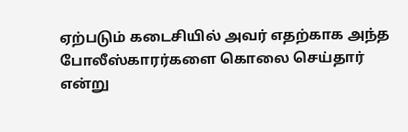ஏற்படும் கடைசியில் அவர் எதற்காக அந்த போலீஸ்காரர்களை கொலை செய்தார் என்று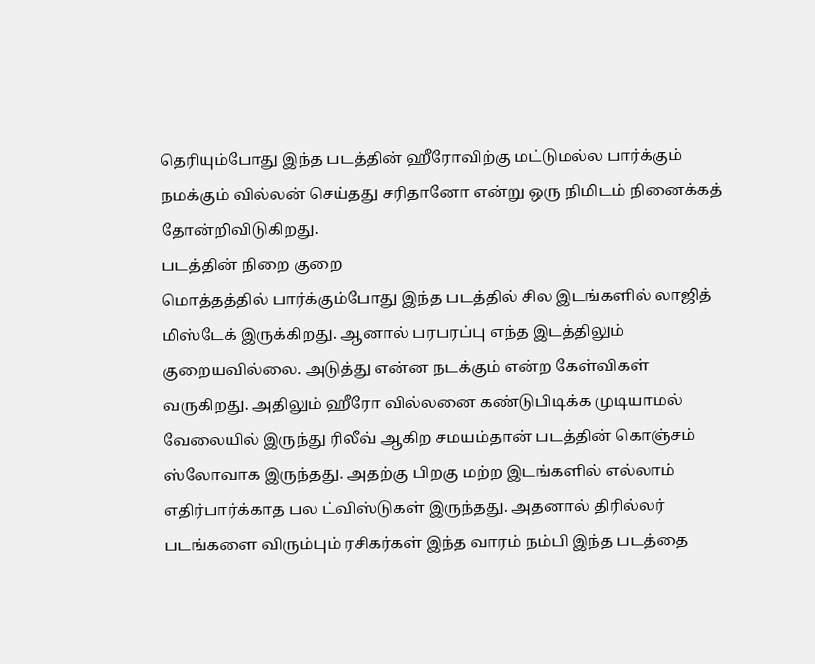தெரியும்போது இந்த படத்தின் ஹீரோவிற்கு மட்டுமல்ல பார்க்கும் நமக்கும் வில்லன் செய்தது சரிதானோ என்று ஒரு நிமிடம் நினைக்கத் தோன்றிவிடுகிறது.
படத்தின் நிறை குறை
மொத்தத்தில் பார்க்கும்போது இந்த படத்தில் சில இடங்களில் லாஜித் மிஸ்டேக் இருக்கிறது. ஆனால் பரபரப்பு எந்த இடத்திலும் குறையவில்லை. அடுத்து என்ன நடக்கும் என்ற கேள்விகள் வருகிறது. அதிலும் ஹீரோ வில்லனை கண்டுபிடிக்க முடியாமல் வேலையில் இருந்து ரிலீவ் ஆகிற சமயம்தான் படத்தின் கொஞ்சம் ஸ்லோவாக இருந்தது. அதற்கு பிறகு மற்ற இடங்களில் எல்லாம் எதிர்பார்க்காத பல ட்விஸ்டுகள் இருந்தது. அதனால் திரில்லர் படங்களை விரும்பும் ரசிகர்கள் இந்த வாரம் நம்பி இந்த படத்தை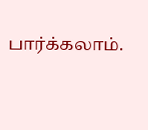பார்க்கலாம்.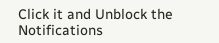Click it and Unblock the Notifications